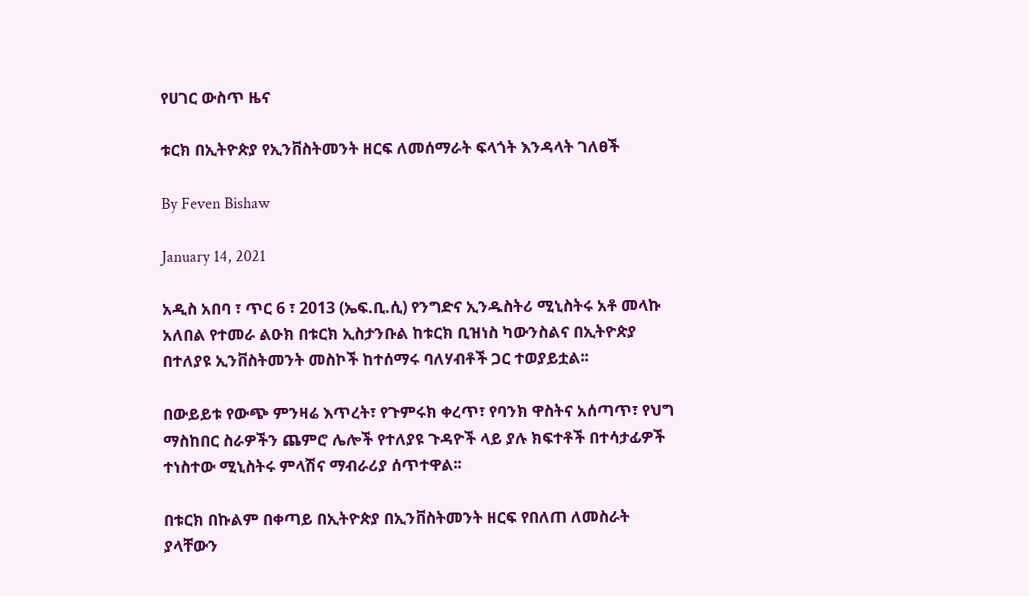የሀገር ውስጥ ዜና

ቱርክ በኢትዮጵያ የኢንቨስትመንት ዘርፍ ለመሰማራት ፍላጎት እንዳላት ገለፀች

By Feven Bishaw

January 14, 2021

አዲስ አበባ ፣ ጥር 6 ፣ 2013 (ኤፍ.ቢ.ሲ) የንግድና ኢንዱስትሪ ሚኒስትሩ አቶ መላኩ አለበል የተመራ ልዑክ በቱርክ ኢስታንቡል ከቱርክ ቢዝነስ ካውንስልና በኢትዮጵያ በተለያዩ ኢንቨስትመንት መስኮች ከተሰማሩ ባለሃብቶች ጋር ተወያይቷል፡፡

በውይይቱ የውጭ ምንዛሬ እጥረት፣ የጉምሩክ ቀረጥ፣ የባንክ ዋስትና አሰጣጥ፣ የህግ ማስከበር ስራዎችን ጨምሮ ሌሎች የተለያዩ ጉዳዮች ላይ ያሉ ክፍተቶች በተሳታፊዎች ተነስተው ሚኒስትሩ ምላሽና ማብራሪያ ሰጥተዋል፡፡

በቱርክ በኩልም በቀጣይ በኢትዮጵያ በኢንቨስትመንት ዘርፍ የበለጠ ለመስራት ያላቸውን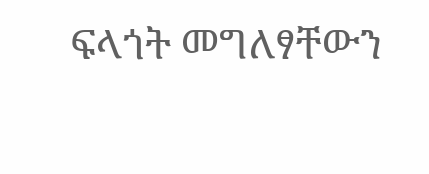ፍላጎት መግለፃቸውን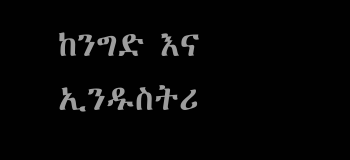ከንግድ እና ኢንዱስትሪ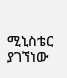ሚኒስቴር ያገኘነው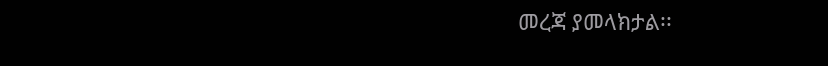መረጃ ያመላክታል፡፡